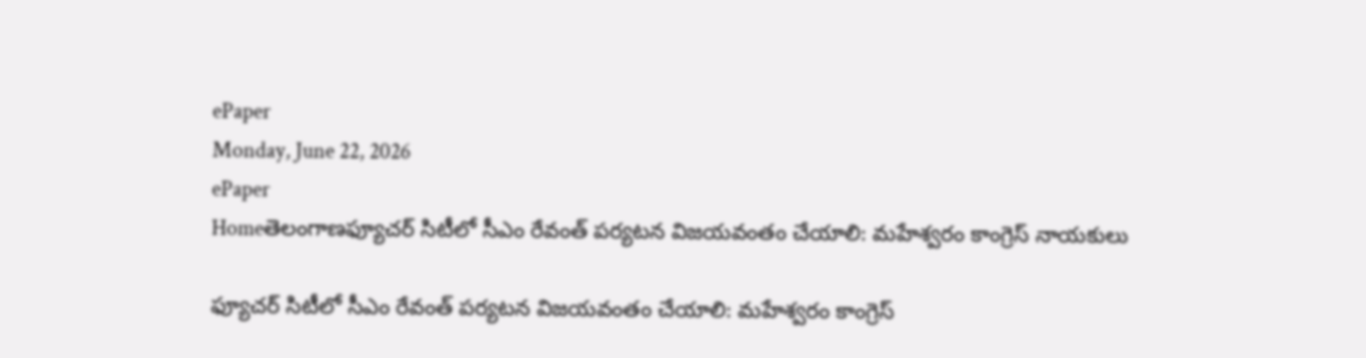ePaper
Monday, June 22, 2026
ePaper
Homeతెలంగాణఫ్యూచర్ సిటీలో సీఎం రేవంత్ పర్యటన విజయవంతం చేయాలి: మహేశ్వరం కాంగ్రెస్ నాయకులు

ఫ్యూచర్ సిటీలో సీఎం రేవంత్ పర్యటన విజయవంతం చేయాలి: మహేశ్వరం కాంగ్రెస్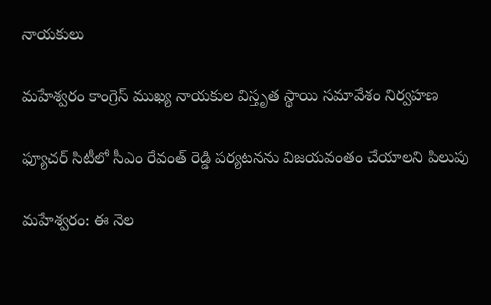నాయకులు

మహేశ్వరం కాంగ్రెస్ ముఖ్య నాయకుల విస్తృత స్థాయి సమావేశం నిర్వహణ

ఫ్యూచర్ సిటీలో సీఎం రేవంత్ రెడ్డి పర్యటనను విజయవంతం చేయాలని పిలుపు

మహేశ్వరం: ఈ నెల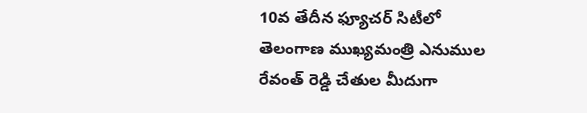10వ తేదీన ఫ్యూచర్ సిటీలో తెలంగాణ ముఖ్యమంత్రి ఎనుముల రేవంత్ రెడ్డి చేతుల మీదుగా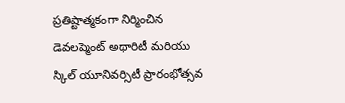ప్రతిష్టాత్మకంగా నిర్మించిన డెవలప్మెంట్ అథారిటీ మరియు స్కిల్ యూనివర్సిటీ ప్రారంభోత్సవ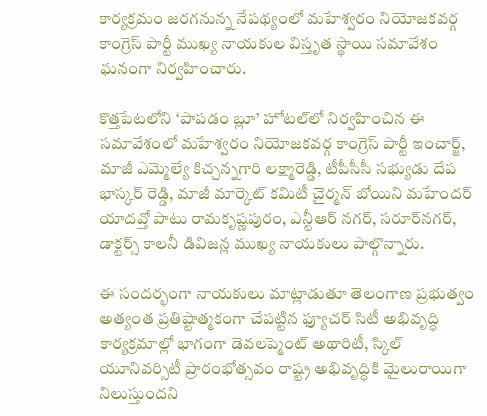కార్యక్రమం జరగనున్న నేపథ్యంలో మహేశ్వరం నియోజకవర్గ కాంగ్రెస్ పార్టీ ముఖ్య నాయకుల విస్తృత స్థాయి సమావేశం ఘనంగా నిర్వహించారు.

కొత్తపేటలోని ‘పాపడం బ్లూ’ హోటల్‌లో నిర్వహించిన ఈ సమావేశంలో మహేశ్వరం నియోజకవర్గ కాంగ్రెస్ పార్టీ ఇంచార్జ్, మాజీ ఎమ్మెల్యే కిచ్చన్నగారి లక్ష్మారెడ్డి, టీపీసీసీ సభ్యుడు దేప భాస్కర్ రెడ్డి, మాజీ మార్కెట్ కమిటీ చైర్మన్ బోయిని మహేందర్ యాదవ్తో పాటు రామకృష్ణపురం, ఎన్టీఆర్ నగర్, సరూర్‌నగర్, డాక్టర్స్ కాలనీ డివిజన్ల ముఖ్య నాయకులు పాల్గొన్నారు.

ఈ సందర్భంగా నాయకులు మాట్లాడుతూ తెలంగాణ ప్రభుత్వం అత్యంత ప్రతిష్టాత్మకంగా చేపట్టిన ఫ్యూచర్ సిటీ అభివృద్ధి కార్యక్రమాల్లో భాగంగా డెవలప్మెంట్ అథారిటీ, స్కిల్ యూనివర్సిటీ ప్రారంభోత్సవం రాష్ట్ర అభివృద్ధికి మైలురాయిగా నిలుస్తుందని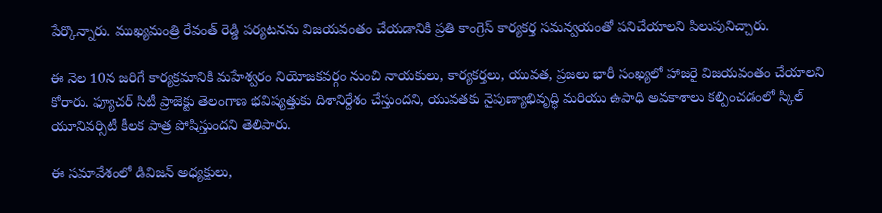పేర్కొన్నారు. ముఖ్యమంత్రి రేవంత్ రెడ్డి పర్యటనను విజయవంతం చేయడానికి ప్రతి కాంగ్రెస్ కార్యకర్త సమన్వయంతో పనిచేయాలని పిలుపునిచ్చారు.

ఈ నెల 10న జరిగే కార్యక్రమానికి మహేశ్వరం నియోజకవర్గం నుంచి నాయకులు, కార్యకర్తలు, యువత, ప్రజలు భారీ సంఖ్యలో హాజరై విజయవంతం చేయాలని కోరారు. ఫ్యూచర్ సిటీ ప్రాజెక్టు తెలంగాణ భవిష్యత్తుకు దిశానిర్దేశం చేస్తుందని, యువతకు నైపుణ్యాభివృద్ధి మరియు ఉపాధి అవకాశాలు కల్పించడంలో స్కిల్ యూనివర్సిటీ కీలక పాత్ర పోషిస్తుందని తెలిపారు.

ఈ సమావేశంలో డివిజన్ అధ్యక్షులు,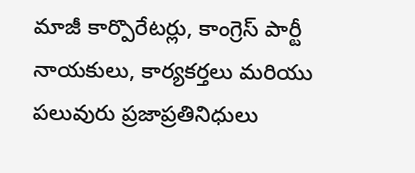మాజీ కార్పొరేటర్లు, కాంగ్రెస్ పార్టీ నాయకులు, కార్యకర్తలు మరియు పలువురు ప్రజాప్రతినిధులు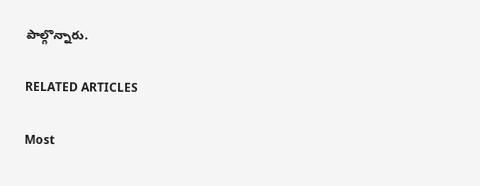పాల్గొన్నారు.

RELATED ARTICLES

Most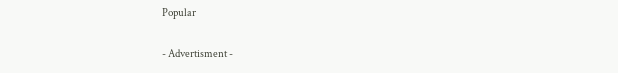Popular

- Advertisment -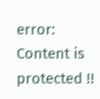error: Content is protected !!